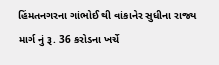હિંમતનગરના ગાંભોઈ થી વાંકાનેર સુધીના રાજ્ય માર્ગ નું રૂ. 36 કરોડના ખર્ચે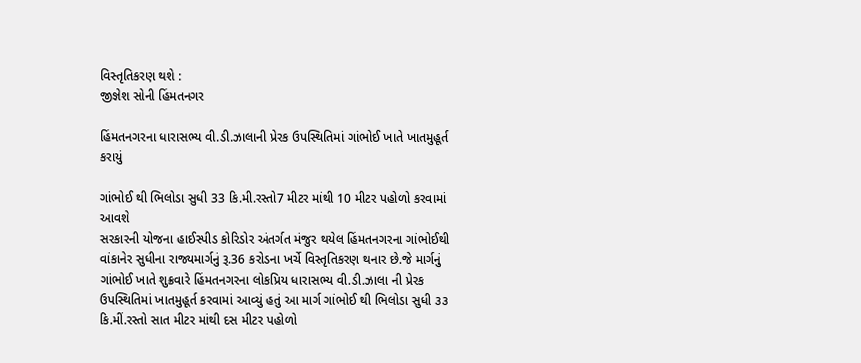વિસ્તૃતિકરણ થશે :
જીજ્ઞેશ સોની હિંમતનગર

હિંમતનગરના ધારાસભ્ય વી.ડી.ઝાલાની પ્રેરક ઉપસ્થિતિમાં ગાંભોઈ ખાતે ખાતમુહૂર્ત કરાયું

ગાંભોઈ થી ભિલોડા સુધી 33 કિ.મી.રસ્તો7 મીટર માંથી 10 મીટર પહોળો કરવામાં આવશે
સરકારની યોજના હાઈસ્પીડ કોરિડોર અંતર્ગત મંજુર થયેલ હિંમતનગરના ગાંભોઈથી વાંકાનેર સુધીના રાજ્યમાર્ગનું રૂ.36 કરોડના ખર્ચે વિસ્તૃતિકરણ થનાર છે.જે માર્ગનું ગાંભોઈ ખાતે શુક્રવારે હિંમતનગરના લોકપ્રિય ધારાસભ્ય વી.ડી.ઝાલા ની પ્રેરક ઉપસ્થિતિમાં ખાતમુહૂર્ત કરવામાં આવ્યું હતું આ માર્ગ ગાંભોઈ થી ભિલોડા સુધી ૩૩ કિ.મીં.રસ્તો સાત મીટર માંથી દસ મીટર પહોળો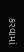કરવામાં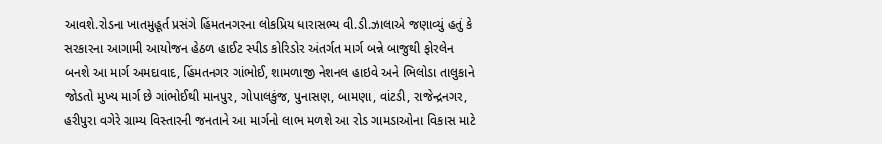આવશે.રોડના ખાતમુહૂર્ત પ્રસંગે હિંમતનગરના લોકપ્રિય ધારાસભ્ય વી.ડી.ઝાલાએ જણાવ્યું હતું કે સરકારના આગામી આયોજન હેઠળ હાઈટ સ્પીડ કોરિડોર અંતર્ગત માર્ગ બન્ને બાજુથી ફોરલેન બનશે આ માર્ગ અમદાવાદ, હિંમતનગર ગાંભોઈ, શામળાજી નેશનલ હાઇવે અને ભિલોડા તાલુકાને જોડતો મુખ્ય માર્ગ છે ગાંભોઈથી માનપુર, ગોપાલકુંજ, પુનાસણ, બામણા, વાંટડી, રાજેન્દ્રનગર, હરીપુરા વગેરે ગ્રામ્ય વિસ્તારની જનતાને આ માર્ગનો લાભ મળશે આ રોડ ગામડાઓના વિકાસ માટે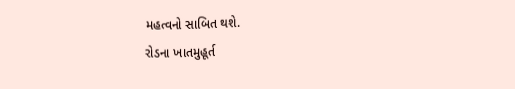મહત્વનો સાબિત થશે.
રોડના ખાતમુહૂર્ત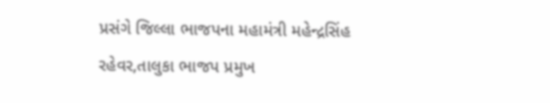પ્રસંગે જિલ્લા ભાજપના મહામંત્રી મહેન્દ્રસિંહ રહેવર,તાલુકા ભાજપ પ્રમુખ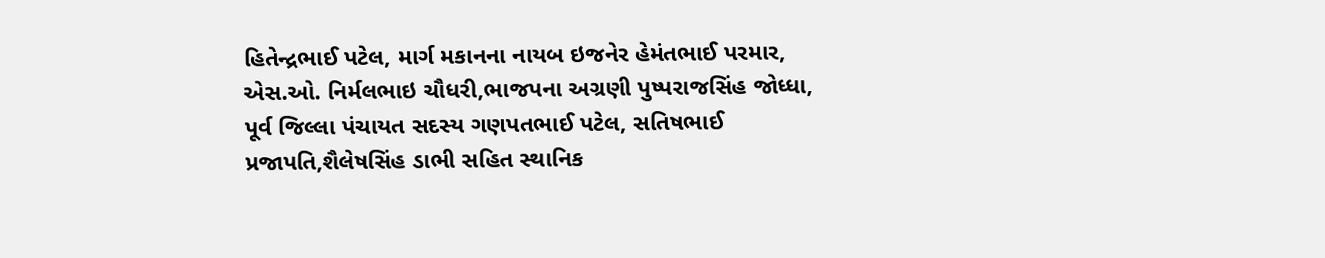હિતેન્દ્રભાઈ પટેલ, માર્ગ મકાનના નાયબ ઇજનેર હેમંતભાઈ પરમાર, એસ.ઓ. નિર્મલભાઇ ચૌધરી,ભાજપના અગ્રણી પુષ્પરાજસિંહ જોધ્ધા, પૂર્વ જિલ્લા પંચાયત સદસ્ય ગણપતભાઈ પટેલ, સતિષભાઈ પ્રજાપતિ,શૈલેષસિંહ ડાભી સહિત સ્થાનિક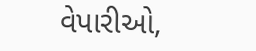વેપારીઓ,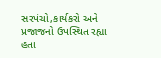સરપંચો,કાર્યકરો અને પ્રજાજનો ઉપસ્થિત રહ્યા હતા